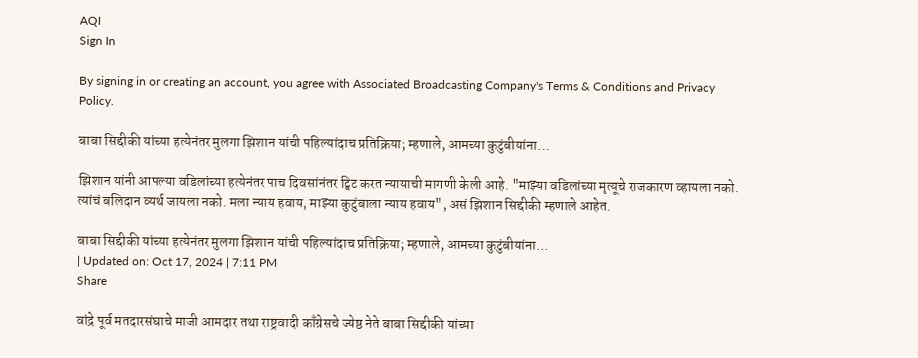AQI
Sign In

By signing in or creating an account, you agree with Associated Broadcasting Company's Terms & Conditions and Privacy Policy.

बाबा सिद्दीकी यांच्या हत्येनंतर मुलगा झिशान यांची पहिल्यांदाच प्रतिक्रिया; म्हणाले, आमच्या कुटुंबीयांना…

झिशान यांनी आपल्या वडिलांच्या हत्येनंतर पाच दिवसांनंतर ट्विट करत न्यायाची मागणी केली आहे. "माझ्या वडिलांच्या मृत्यूचे राजकारण व्हायला नको. त्यांचं बलिदान व्यर्थ जायला नको. मला न्याय हवाय, माझ्या कुटुंबाला न्याय हवाय", असं झिशान सिद्दीकी म्हणाले आहेत.

बाबा सिद्दीकी यांच्या हत्येनंतर मुलगा झिशान यांची पहिल्यांदाच प्रतिक्रिया; म्हणाले, आमच्या कुटुंबीयांना...
| Updated on: Oct 17, 2024 | 7:11 PM
Share

वांद्रे पूर्व मतदारसंघाचे माजी आमदार तथा राष्ट्रवादी काँग्रेसचे ज्येष्ठ नेते बाबा सिद्दीकी यांच्या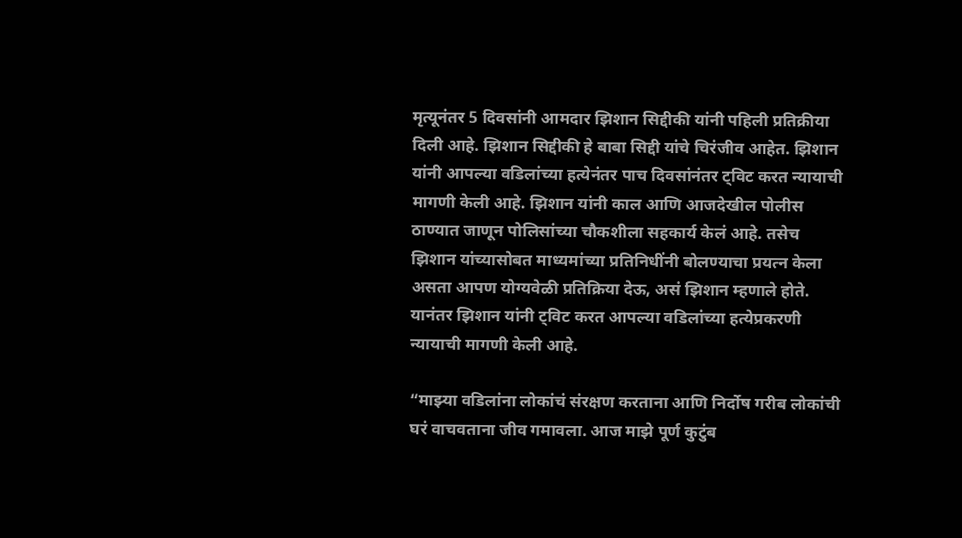मृत्यूनंतर 5 दिवसांनी आमदार झिशान सिद्दीकी यांनी पहिली प्रतिक्रीया दिली आहे. झिशान सिद्दीकी हे बाबा सिद्दी यांचे चिरंजीव आहेत. झिशान यांनी आपल्या वडिलांच्या हत्येनंतर पाच दिवसांनंतर ट्विट करत न्यायाची मागणी केली आहे. झिशान यांनी काल आणि आजदेखील पोलीस ठाण्यात जाणून पोलिसांच्या चौकशीला सहकार्य केलं आहे. तसेच झिशान यांच्यासोबत माध्यमांच्या प्रतिनिधींनी बोलण्याचा प्रयत्न केला असता आपण योग्यवेळी प्रतिक्रिया देऊ, असं झिशान म्हणाले होते. यानंतर झिशान यांनी ट्विट करत आपल्या वडिलांच्या हत्येप्रकरणी न्यायाची मागणी केली आहे.

“माझ्या वडिलांना लोकांचं संरक्षण करताना आणि निर्दोष गरीब लोकांची घरं वाचवताना जीव गमावला. आज माझे पूर्ण कुटुंब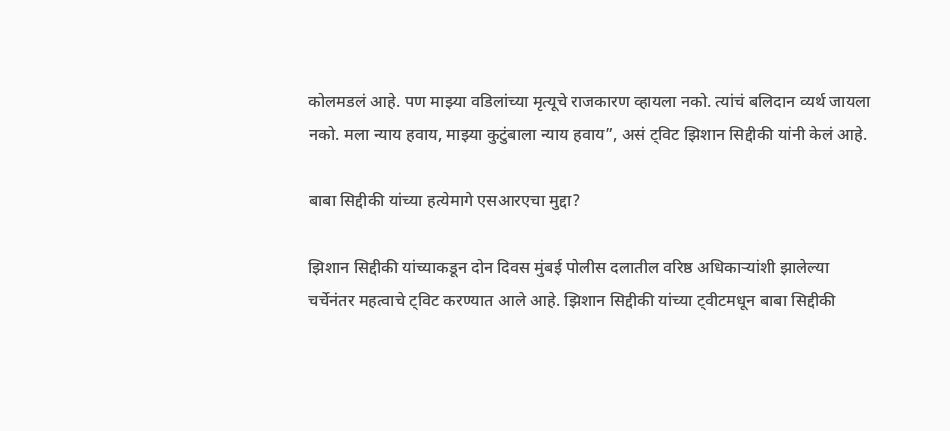कोलमडलं आहे. पण माझ्या वडिलांच्या मृत्यूचे राजकारण व्हायला नको. त्यांचं बलिदान व्यर्थ जायला नको. मला न्याय हवाय, माझ्या कुटुंबाला न्याय हवाय”, असं ट्विट झिशान सिद्दीकी यांनी केलं आहे.

बाबा सिद्दीकी यांच्या हत्येमागे एसआरएचा मुद्दा?

झिशान सिद्दीकी यांच्याकडून दोन दिवस मुंबई पोलीस दलातील वरिष्ठ अधिकाऱ्यांशी झालेल्या चर्चेनंतर महत्वाचे ट्विट करण्यात आले आहे. झिशान सिद्दीकी यांच्या ट्वीटमधून बाबा सिद्दीकी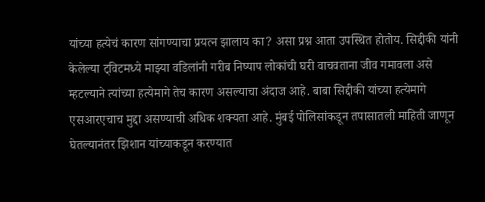यांच्या हत्येचं कारण सांगण्याचा प्रयत्न झालाय का? असा प्रश्न आता उपस्थित होतोय. सिद्दीकी यांनी केलेल्या ट्विटमध्ये माझ्या वडिलांनी गरीब निष्पाप लोकांची घरी वाचवताना जीव गमावला असे म्हटल्याने त्यांच्या हत्येमागे तेच कारण असल्याचा अंदाज आहे. बाबा सिद्दीकी यांच्या हत्येमागे एसआरएचाच मुद्दा असण्याची अधिक शक्यता आहे. मुंबई पोलिसांकडून तपासातली माहिती जाणून घेतल्यानंतर झिशान यांच्याकडून करण्यात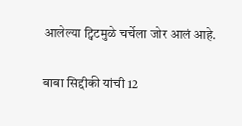आलेल्या ट्विटमुळे चर्चेला जोर आलं आहे.

बाबा सिद्दीकी यांची 12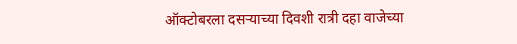ऑक्टोबरला दसऱ्याच्या दिवशी रात्री दहा वाजेच्या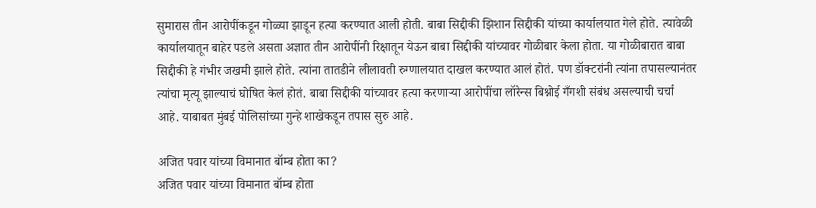सुमारास तीन आरोपींकडून गोळ्या झाडून हत्या करण्यात आली होती. बाबा सिद्दीकी झिशान सिद्दीकी यांच्या कार्यालयात गेले होते. त्यावेळी कार्यालयातून बाहेर पडले असता अज्ञात तीन आरोपींनी रिक्षातून येऊन बाबा सिद्दीकी यांच्यावर गोळीबार केला होता. या गोळीबारात बाबा सिद्दीकी हे गंभीर जखमी झाले होते. त्यांना तातडीने लीलावती रुग्णालयात दाखल करण्यात आलं होतं. पण डॉक्टरांनी त्यांना तपासल्यानंतर त्यांचा मृत्यू झाल्याचं घोषित केलं होतं. बाबा सिद्दीकी यांच्यावर हत्या करणाऱ्या आरोपींचा लॉरेन्स बिश्नोई गँगशी संबंध असल्याची चर्चा आहे. याबाबत मुंबई पोलिसांच्या गुन्हे शाखेकडून तपास सुरु आहे.

अजित पवार यांच्या विमानात बॉम्ब होता का?
अजित पवार यांच्या विमानात बॉम्ब होता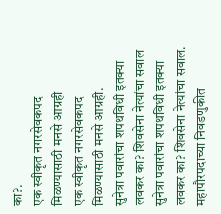का?.
एक स्वीकृत नगरसेवकपद मिळण्यासाठी मनसे आग्रही
एक स्वीकृत नगरसेवकपद मिळण्यासाठी मनसे आग्रही.
सुनेत्रा पवारांचा शपथविधी इतक्या लवकर का? शिवसेना नेत्यांचा सवाल
सुनेत्रा पवारांचा शपथविधी इतक्या लवकर का? शिवसेना नेत्यांचा सवाल.
महापौरपदाच्या निवडणुकीत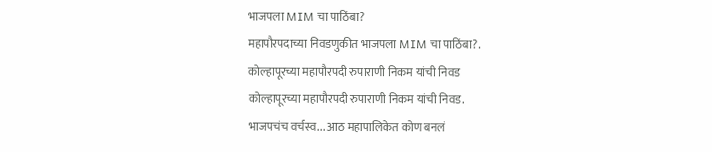भाजपला MIM चा पाठिंबा?
महापौरपदाच्या निवडणुकीत भाजपला MIM चा पाठिंबा?.
कोल्हापूरच्या महापौरपदी रुपाराणी निकम यांची निवड
कोल्हापूरच्या महापौरपदी रुपाराणी निकम यांची निवड.
भाजपचंच वर्चस्व... आठ महापालिकेत कोण बनलं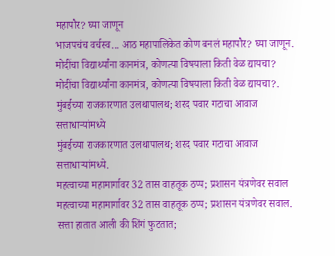महापौर? घ्या जाणून
भाजपचंच वर्चस्व... आठ महापालिकेत कोण बनलं महापौर? घ्या जाणून.
मोदींचा विद्यार्थ्यांना कानमंत्र, कोणत्या विषयाला किती वेळ द्यायचा?
मोदींचा विद्यार्थ्यांना कानमंत्र, कोणत्या विषयाला किती वेळ द्यायचा?.
मुंबईच्या राजकारणात उलथापालथ; शरद पवार गटाचा आवाज सत्ताधाऱ्यांमध्ये
मुंबईच्या राजकारणात उलथापालथ; शरद पवार गटाचा आवाज सत्ताधाऱ्यांमध्ये.
महत्वाच्या महामार्गावर 32 तास वाहतूक ठप्प; प्रशासन यंत्रणेवर सवाल
महत्वाच्या महामार्गावर 32 तास वाहतूक ठप्प; प्रशासन यंत्रणेवर सवाल.
सत्ता हातात आली की शिंगं फुटतात;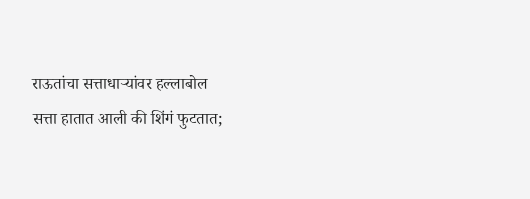राऊतांचा सत्ताधाऱ्यांवर हल्लाबोल
सत्ता हातात आली की शिंगं फुटतात;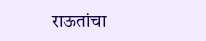राऊतांचा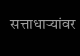सत्ताधाऱ्यांवर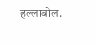हल्लाबोल.